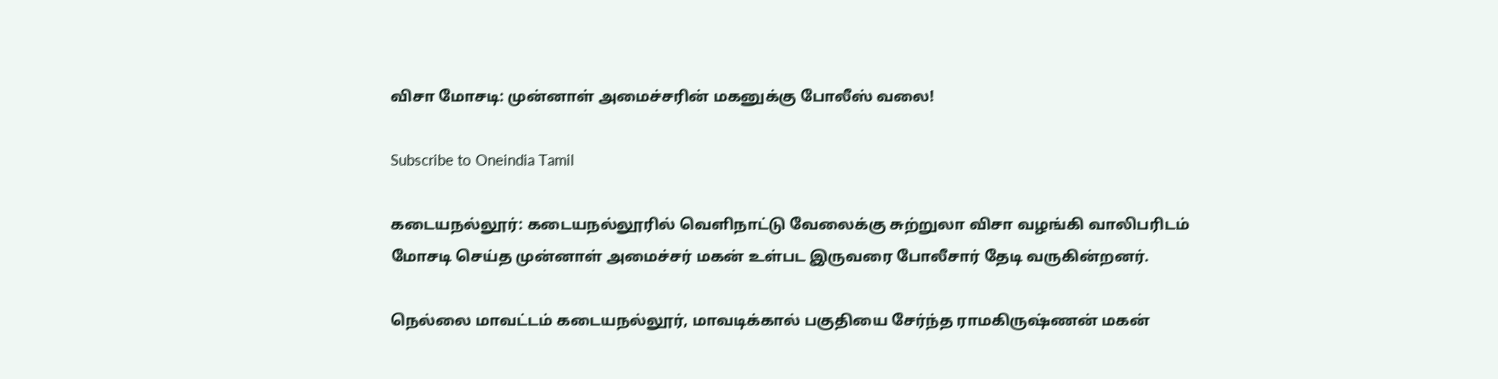விசா மோசடி: முன்னாள் அமைச்சரின் மகனுக்கு போலீஸ் வலை!

Subscribe to Oneindia Tamil

கடையநல்லூர்: கடையநல்லூரில் வெளிநாட்டு வேலைக்கு சுற்றுலா விசா வழங்கி வாலிபரிடம் மோசடி செய்த முன்னாள் அமைச்சர் மகன் உள்பட இருவரை போலீசார் தேடி வருகின்றனர்.

நெல்லை மாவட்டம் கடையநல்லூர், மாவடிக்கால் பகுதியை சேர்ந்த ராமகிருஷ்ணன் மகன்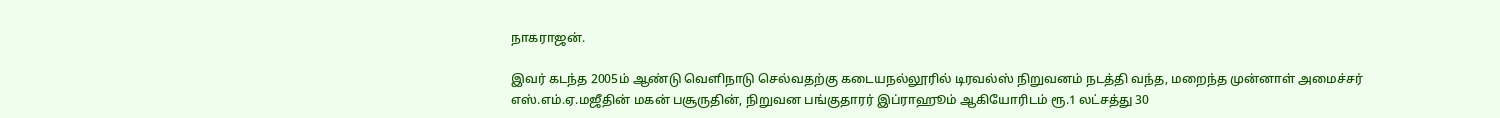நாகராஜன்.

இவர் கடந்த 2005ம் ஆண்டு வெளிநாடு செல்வதற்கு கடையநல்லூரில் டிரவல்ஸ் நிறுவனம் நடத்தி வந்த, மறைந்த முன்னாள் அமைச்சர் எஸ்.எம்.ஏ.மஜீதின் மகன் பசூருதின், நிறுவன பங்குதாரர் இப்ராஹூம் ஆகியோரிடம் ரூ.1 லட்சத்து 30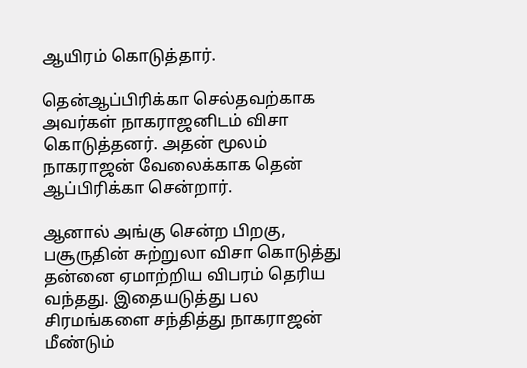ஆயிரம் கொடுத்தார்.

தென்ஆப்பிரிக்கா செல்தவற்காக அவர்கள் நாகராஜனிடம் விசா கொடுத்தனர். அதன் மூலம் நாகராஜன் வேலைக்காக தென் ஆப்பிரிக்கா சென்றார்.

ஆனால் அங்கு சென்ற பிறகு, பசூருதின் சுற்றுலா விசா கொடுத்து தன்னை ஏமாற்றிய விபரம் தெரிய வந்தது. இதையடுத்து பல சிரமங்களை சந்தித்து நாகராஜன் மீண்டும்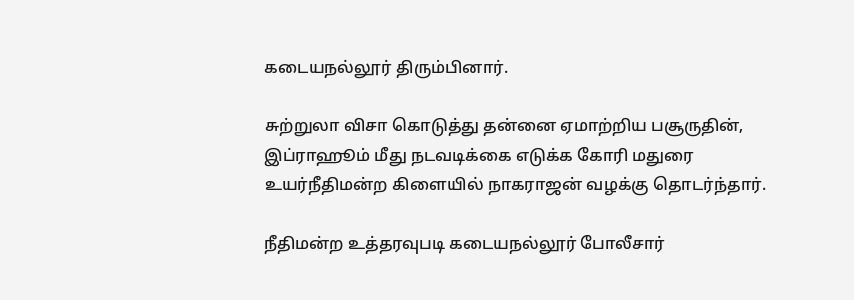கடையநல்லூர் திரும்பினார்.

சுற்றுலா விசா கொடுத்து தன்னை ஏமாற்றிய பசூருதின், இப்ராஹூம் மீது நடவடிக்கை எடுக்க கோரி மதுரை உயர்நீதிமன்ற கிளையில் நாகராஜன் வழக்கு தொடர்ந்தார்.

நீதிமன்ற உத்தரவுபடி கடையநல்லூர் போலீசார்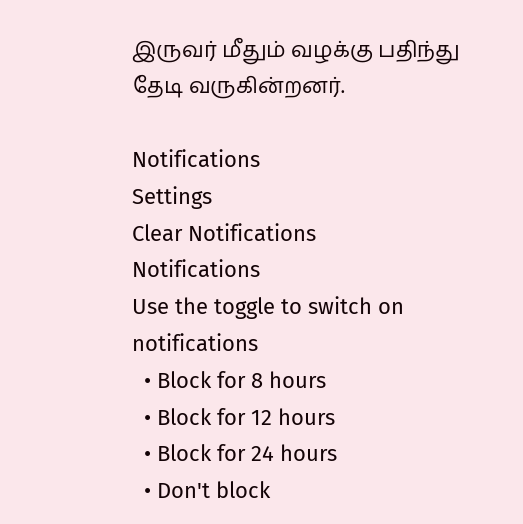இருவர் மீதும் வழக்கு பதிந்து தேடி வருகின்றனர்.

Notifications
Settings
Clear Notifications
Notifications
Use the toggle to switch on notifications
  • Block for 8 hours
  • Block for 12 hours
  • Block for 24 hours
  • Don't block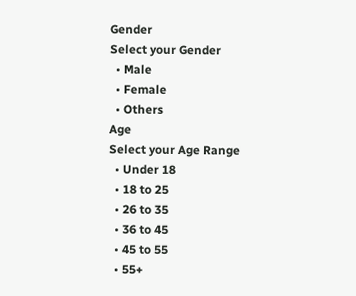Gender
Select your Gender
  • Male
  • Female
  • Others
Age
Select your Age Range
  • Under 18
  • 18 to 25
  • 26 to 35
  • 36 to 45
  • 45 to 55
  • 55+